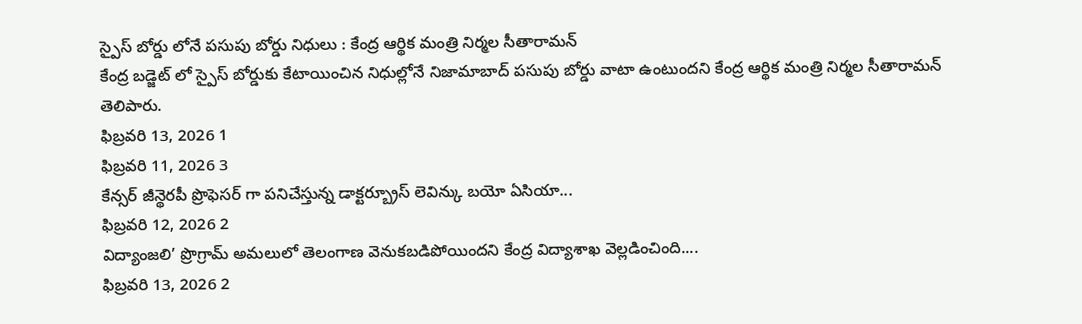స్పైస్ బోర్డు లోనే పసుపు బోర్డు నిధులు : కేంద్ర ఆర్థిక మంత్రి నిర్మల సీతారామన్
కేంద్ర బడ్జెట్ లో స్పైస్ బోర్డుకు కేటాయించిన నిధుల్లోనే నిజామాబాద్ పసుపు బోర్డు వాటా ఉంటుందని కేంద్ర ఆర్థిక మంత్రి నిర్మల సీతారామన్ తెలిపారు.
ఫిబ్రవరి 13, 2026 1
ఫిబ్రవరి 11, 2026 3
కేన్సర్ జీన్థెరపీ ప్రొఫెసర్ గా పనిచేస్తున్న డాక్టర్బ్రూస్ లెవిన్కు బయో ఏసియా...
ఫిబ్రవరి 12, 2026 2
విద్యాంజలి’ ప్రొగ్రామ్ అమలులో తెలంగాణ వెనుకబడిపోయిందని కేంద్ర విద్యాశాఖ వెల్లడించింది....
ఫిబ్రవరి 13, 2026 2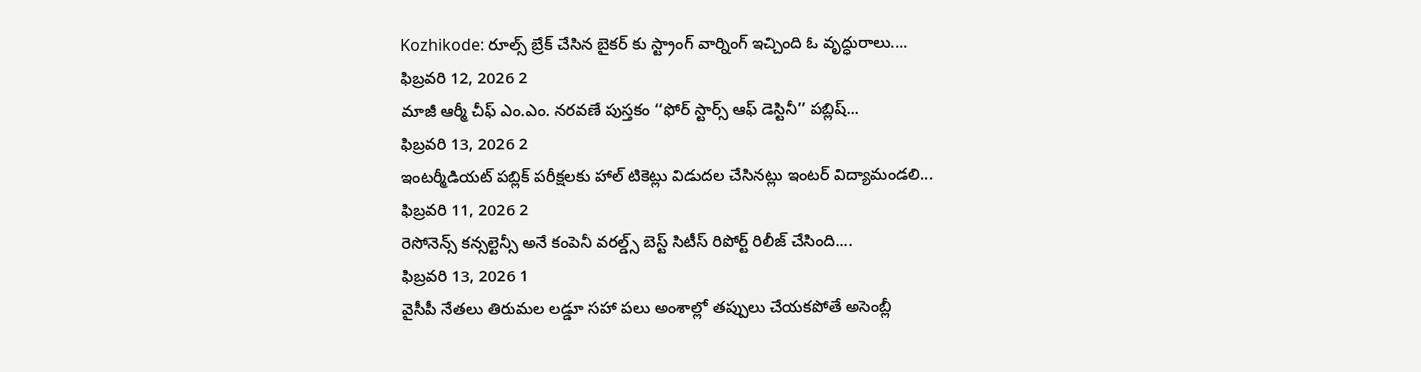Kozhikode: రూల్స్ బ్రేక్ చేసిన బైకర్ కు స్ట్రాంగ్ వార్నింగ్ ఇచ్చింది ఓ వృద్ధురాలు....
ఫిబ్రవరి 12, 2026 2
మాజీ ఆర్మీ చీఫ్ ఎం.ఎం. నరవణే పుస్తకం ‘‘ఫోర్ స్టార్స్ ఆఫ్ డెస్టినీ’’ పబ్లిష్...
ఫిబ్రవరి 13, 2026 2
ఇంటర్మీడియట్ పబ్లిక్ పరీక్షలకు హాల్ టికెట్లు విడుదల చేసినట్లు ఇంటర్ విద్యామండలి...
ఫిబ్రవరి 11, 2026 2
రెసోనెన్స్ కన్సల్టెన్సీ అనే కంపెనీ వరల్డ్స్ బెస్ట్ సిటీస్ రిపోర్ట్ రిలీజ్ చేసింది....
ఫిబ్రవరి 13, 2026 1
వైసీపీ నేతలు తిరుమల లడ్డూ సహా పలు అంశాల్లో తప్పులు చేయకపోతే అసెంబ్లీ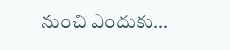నుంచి ఎందుకు...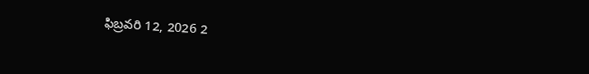ఫిబ్రవరి 12, 2026 2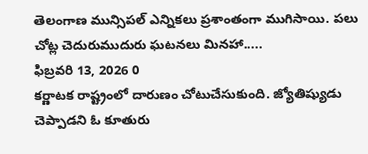తెలంగాణ మున్సిపల్ ఎన్నికలు ప్రశాంతంగా ముగిసాయి. పలు చోట్ల చెదురుముదురు ఘటనలు మినహా.....
ఫిబ్రవరి 13, 2026 0
కర్ణాటక రాష్ట్రంలో దారుణం చోటుచేసుకుంది. జ్యోతిష్యుడు చెప్పాడని ఓ కూతురు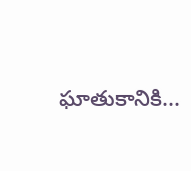ఘాతుకానికి...